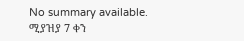No summary available.
ሚያዝያ 7 ቀን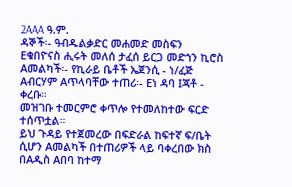2AAA ዓ.ም.
ዳኞች፡- ዓብዱልቃድር መሐመድ መስፍን Eቁበዮናስ ሒሩት መለሰ ታፈሰ ይርጋ መድኀን ኪሮስ Aመልካች፡- የኪራይ ቤቶች ኤጀንሲ - ነ/ፈጅ Aብርሃም Aጥላባቸው ተጠሪ፡- Eነ ዳባ Iጃቶ - ቀረቡ።
መዝገቡ ተመርምሮ ቀጥሎ የተመለከተው ፍርድ ተሰጥቷል።
ይህ ጉዳይ የተጀመረው በፍድራል ከፍተኛ ፍ/ቤት ሲሆን Aመልካች በተጠሪዎች ላይ ባቀረበው ክስ በAዲስ Aበባ ከተማ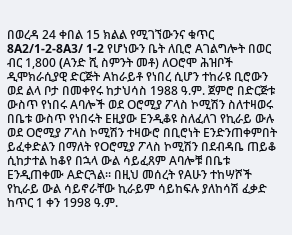በወረዳ 24 ቀበል 15 ክልል የሚገኘውንና ቁጥር 8A2/1-2-8A3/ 1-2 የሆነውን ቤት ለቢሮ Aገልግሎት በወር ብር 1,800 (Aንድ ሺ ስምንት መቶ) ለOሮሞ ሕዝቦች ዲሞክራሲያዊ ድርጅት Aከራይቶ የነበረ ሲሆን ተከራዩ ቢሮውን ወደ ልላ ቦታ በመቀየሩ ከታህሳስ 1988 ዓ.ም. ጀምሮ በድርጅቱ ውስጥ የነበሩ Aባሎች ወደ Oሮሚያ ፖላስ ኮሚሽን ስለተዛወሩ በቤቱ ውስጥ የነበሩት Eዚያው Eንዲቆዩ ስለፈለገ የኪራይ ውሉ ወደ Oሮሚያ ፖላስ ኮሚሽን ተዛውሮ በቢሮነት Eንድንጠቀምበት ይፈቀድልን በማለት የOሮሚያ ፖላስ ኮሚሽን በደብዳቤ ጠይቆ ሲከታተል ከቆየ በኋላ ውል ሳይፈጸም Aባሎቹ በቤቱ Eንዲጠቀሙ Aድርጓል። በዚህ መሰረት የAሁን ተከሣሾች የኪራይ ውል ሳይኖራቸው ኪራይም ሳይከፍሉ ያለከሳሽ ፈቃድ ከጥር 1 ቀን 1998 ዓ.ም.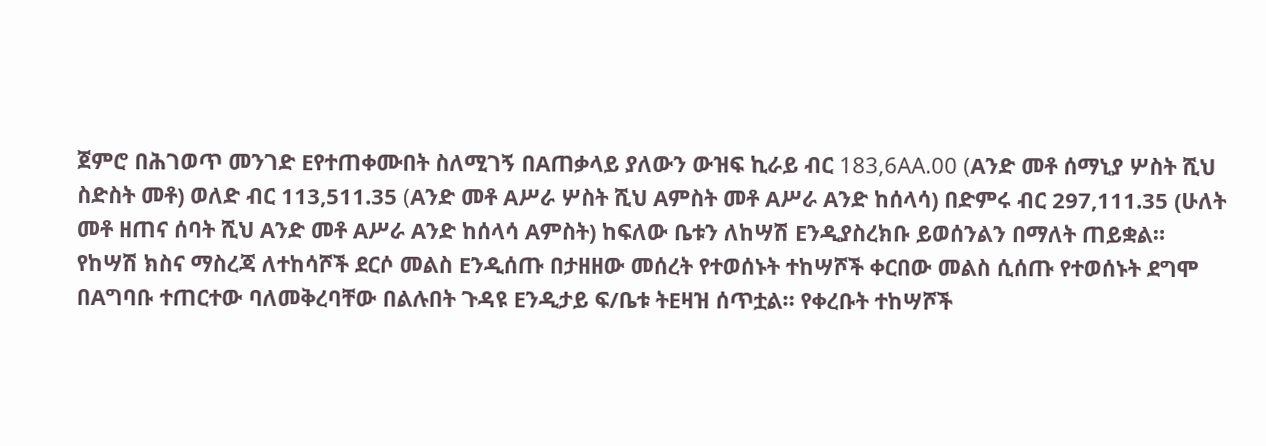ጀምሮ በሕገወጥ መንገድ Eየተጠቀሙበት ስለሚገኝ በAጠቃላይ ያለውን ውዝፍ ኪራይ ብር 183,6AA.00 (Aንድ መቶ ሰማኒያ ሦስት ሺህ ስድስት መቶ) ወለድ ብር 113,511.35 (Aንድ መቶ Aሥራ ሦስት ሺህ Aምስት መቶ Aሥራ Aንድ ከሰላሳ) በድምሩ ብር 297,111.35 (ሁለት መቶ ዘጠና ሰባት ሺህ Aንድ መቶ Aሥራ Aንድ ከሰላሳ Aምስት) ከፍለው ቤቱን ለከሣሽ Eንዲያስረክቡ ይወሰንልን በማለት ጠይቋል።
የከሣሽ ክስና ማስረጃ ለተከሳሾች ደርሶ መልስ Eንዲሰጡ በታዘዘው መሰረት የተወሰኑት ተከሣሾች ቀርበው መልስ ሲሰጡ የተወሰኑት ደግሞ በAግባቡ ተጠርተው ባለመቅረባቸው በልሉበት ጉዳዩ Eንዲታይ ፍ/ቤቱ ትEዛዝ ሰጥቷል። የቀረቡት ተከሣሾች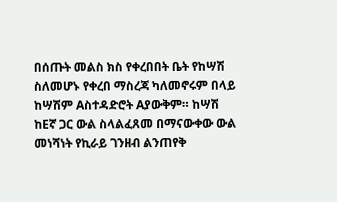በሰጡት መልስ ክስ የቀረበበት ቤት የከሣሽ ስለመሆኑ የቀረበ ማስረጃ ካለመኖሩም በላይ ከሣሽም Aስተዳድሮት Aያውቅም። ከሣሽ ከEኛ ጋር ውል ስላልፈጸመ በማናውቀው ውል መነሻነት የኪራይ ገንዘብ ልንጠየቅ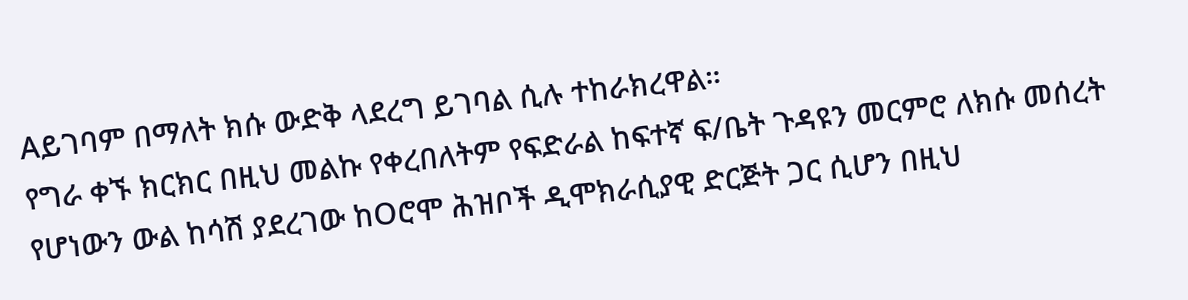Aይገባም በማለት ክሱ ውድቅ ላደረግ ይገባል ሲሉ ተከራክረዋል።
የግራ ቀኙ ክርክር በዚህ መልኩ የቀረበለትም የፍድራል ከፍተኛ ፍ/ቤት ጉዳዩን መርምሮ ለክሱ መሰረት የሆነውን ውል ከሳሽ ያደረገው ከOሮሞ ሕዝቦች ዲሞክራሲያዊ ድርጅት ጋር ሲሆን በዚህ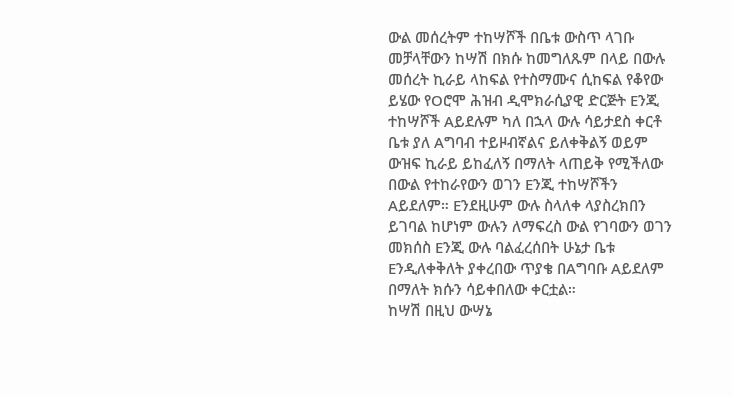ውል መሰረትም ተከሣሾች በቤቱ ውስጥ ላገቡ መቻላቸውን ከሣሽ በክሱ ከመግለጹም በላይ በውሉ መሰረት ኪራይ ላከፍል የተስማሙና ሲከፍል የቆየው ይሄው የOሮሞ ሕዝብ ዲሞክራሲያዊ ድርጅት Eንጂ ተከሣሾች Aይደሉም ካለ በኋላ ውሉ ሳይታደስ ቀርቶ ቤቱ ያለ Aግባብ ተይዞብኛልና ይለቀቅልኝ ወይም ውዝፍ ኪራይ ይከፈለኝ በማለት ላጠይቅ የሚችለው በውል የተከራየውን ወገን Eንጂ ተከሣሾችን Aይደለም። Eንደዚሁም ውሉ ስላለቀ ላያስረክበን ይገባል ከሆነም ውሉን ለማፍረስ ውል የገባውን ወገን መክሰስ Eንጂ ውሉ ባልፈረሰበት ሁኔታ ቤቱ Eንዲለቀቅለት ያቀረበው ጥያቄ በAግባቡ Aይደለም በማለት ክሱን ሳይቀበለው ቀርቷል።
ከሣሽ በዚህ ውሣኔ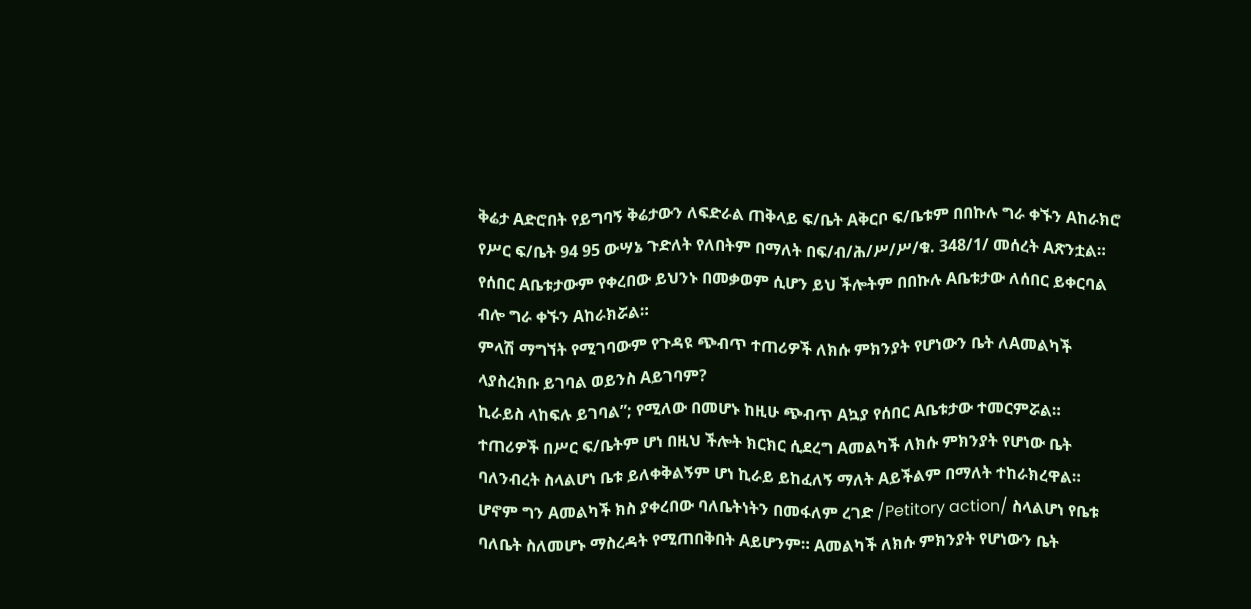ቅሬታ Aድሮበት የይግባኝ ቅሬታውን ለፍድራል ጠቅላይ ፍ/ቤት Aቅርቦ ፍ/ቤቱም በበኩሉ ግራ ቀኙን Aከራክሮ የሥር ፍ/ቤት 94 95 ውሣኔ ጉድለት የለበትም በማለት በፍ/ብ/ሕ/ሥ/ሥ/ቁ. 348/1/ መሰረት Aጽንቷል።
የሰበር Aቤቱታውም የቀረበው ይህንኑ በመቃወም ሲሆን ይህ ችሎትም በበኩሉ Aቤቱታው ለሰበር ይቀርባል ብሎ ግራ ቀኙን Aከራክሯል።
ምላሽ ማግኘት የሚገባውም የጉዳዩ ጭብጥ ተጠሪዎች ለክሱ ምክንያት የሆነውን ቤት ለAመልካች ላያስረክቡ ይገባል ወይንስ Aይገባም?
ኪራይስ ላከፍሉ ይገባል”; የሚለው በመሆኑ ከዚሁ ጭብጥ Aኳያ የሰበር Aቤቱታው ተመርምሯል።
ተጠሪዎች በሥር ፍ/ቤትም ሆነ በዚህ ችሎት ክርክር ሲደረግ Aመልካች ለክሱ ምክንያት የሆነው ቤት ባለንብረት ስላልሆነ ቤቱ ይለቀቅልኝም ሆነ ኪራይ ይከፈለኝ ማለት Aይችልም በማለት ተከራክረዋል።
ሆኖም ግን Aመልካች ክስ ያቀረበው ባለቤትነትን በመፋለም ረገድ /Petitory action/ ስላልሆነ የቤቱ ባለቤት ስለመሆኑ ማስረዳት የሚጠበቅበት Aይሆንም። Aመልካች ለክሱ ምክንያት የሆነውን ቤት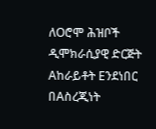ለOሮሞ ሕዝቦች ዲሞክራሲያዊ ድርጅት Aከራይቶት Eንደነበር በAስረጂነት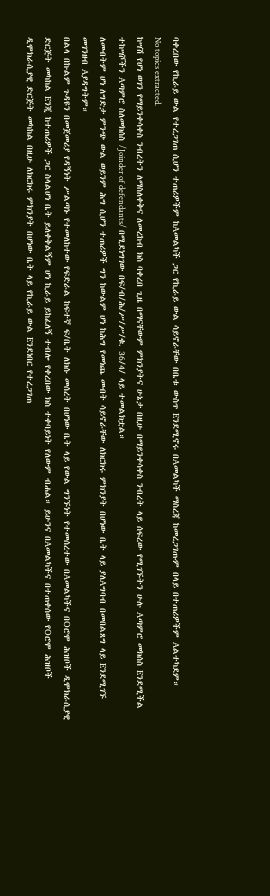ባቀረበው የኪራይ ውል የተረጋገጠ ሲሆን ተጠሪዎችም ከAመልካች ጋር የኪራይ ውል ሳይኖራቸው በቤቱ ውስጥ Eንደሚኖሩ በAመልካች ማስረጃ ከመረጋገጡም በላይ በተጠሪዎችም Aልተካደም።
No topics extracted.
ከሣሽ የሆነ ወገን የማይንቀሳቀስ ንብረትን ለማስለቀቅና ለመረከብ ክስ ባቀረበ ጊዜ በማናቸውም ምክንያትና ሁኔታ በዚሁ በማይንቀሳቀስ ንብረት ላይ ሰፍረው የሚገኙትን ሁሉ Aጣምሮ መክሰስ Eንደሚችል ተከሣሾችን Aጣምሮ ስለመክሰስ /Joinder of defendants/ በሚደነግገው በፍ/ብ/ሕ/ሥ/ሥ/ቁ. 36/4/ ላይ ተመልክቷል።
ለመብትም ሆነ ለግድታ ምንጭ ውል ወይንም ሕግ ሲሆን ተጠሪዎች ግን ከውልም ሆነ ከሕግ የመነጨ መብት ሳይኖራቸው ለክርክሩ ምክንያት በሆነው ቤት ላይ ያለAግባብ በመበልጸግ ላይ Eንደሚገኙ መገንዘብ Aያዳግትም።
በልላ በኩልም ጉዳዩን በመጀመሪያ የዳኝነት ሥልጣኑ የተመለከተው የፍድራል ከፍተኛ ፍ/ቤት ለክሱ መሰረት በሆነው ቤት ላይ የውል ግንኙነት የተመሰረተው በAመልካችና በOሮሞ ሕዝቦች ዲሞክራሲያዊ ድርጅት መካከል Eንጂ ከተጠሪዎች ጋር ስላልሆነ ቤት ይለቀቅልኝም ሆነ ኪራይ ይከፈለኝ ተብሎ የቀረበው ክስ ተቀባይነት የለውም ብሐል። ይሁንና በAመልካችና በተጠቀሰው የOሮሞ ሕዝቦች ዲሞክራሲያዊ ድርጅት መካከል በዚሁ ለክርክሩ ምክንያት በሆነው ቤት ላይ የኪራይ ውል Eንደነበር የተረጋገጠ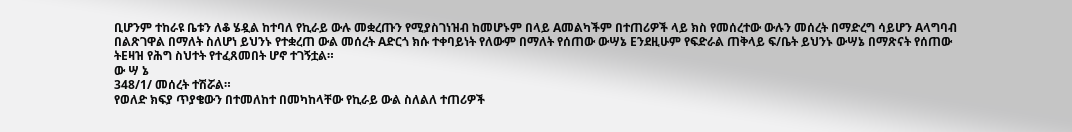ቢሆንም ተከራዩ ቤቱን ለቆ ሄዷል ከተባለ የኪራይ ውሉ መቋረጡን የሚያስገነዝብ ከመሆኑም በላይ Aመልካችም በተጠሪዎች ላይ ክስ የመሰረተው ውሉን መሰረት በማድረግ ሳይሆን Aላግባብ በልጽገዋል በማለት ስለሆነ ይህንኑ የተቋረጠ ውል መሰረት Aድርጎ ክሱ ተቀባይነት የለውም በማለት የሰጠው ውሣኔ Eንደዚሁም የፍድራል ጠቅላይ ፍ/ቤት ይህንኑ ውሣኔ በማጽናት የሰጠው ትEዛዝ የሕግ ስህተት የተፈጸመበት ሆኖ ተገኝቷል።
ው ሣ ኔ
348/1/ መሰረት ተሽሯል።
የወለድ ክፍያ ጥያቄውን በተመለከተ በመካከላቸው የኪራይ ውል ስለልለ ተጠሪዎች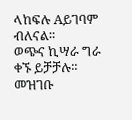ላከፍሉ Aይገባም ብለናል።
ወጭና ኪሣራ ግራ ቀኙ ይቻቻሉ።
መዝገቡ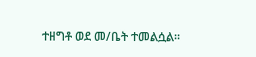ተዘግቶ ወደ መ/ቤት ተመልሷል።